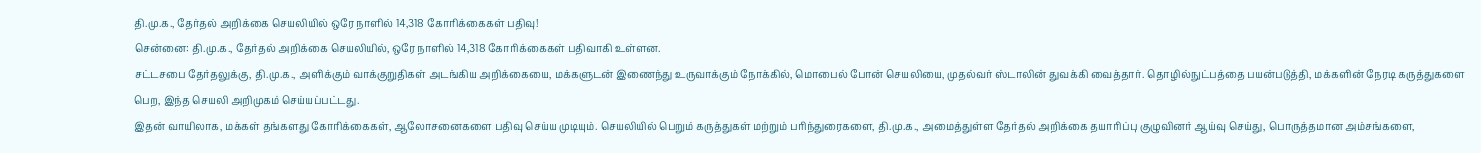தி.மு.க., தேர்தல் அறிக்கை செயலியில் ஒரே நாளில் 14,318 கோரிக்கைகள் பதிவு!
சென்னை: தி.மு.க., தேர்தல் அறிக்கை செயலியில், ஒரே நாளில் 14,318 கோரிக்கைகள் பதிவாகி உள்ளன.
சட்டசபை தேர்தலுக்கு, தி.மு.க., அளிக்கும் வாக்குறுதிகள் அடங்கிய அறிக்கையை, மக்களுடன் இணைந்து உருவாக்கும் நோக்கில், மொபைல் போன் செயலியை, முதல்வர் ஸ்டாலின் துவக்கி வைத்தார். தொழில்நுட்பத்தை பயன்படுத்தி, மக்களின் நேரடி கருத்துகளை பெற, இந்த செயலி அறிமுகம் செய்யப்பட்டது.
இதன் வாயிலாக, மக்கள் தங்களது கோரிக்கைகள், ஆலோசனைகளை பதிவு செய்ய முடியும். செயலியில் பெறும் கருத்துகள் மற்றும் பரிந்துரைகளை, தி.மு.க., அமைத்துள்ள தேர்தல் அறிக்கை தயாரிப்பு குழுவினர் ஆய்வு செய்து, பொருத்தமான அம்சங்களை,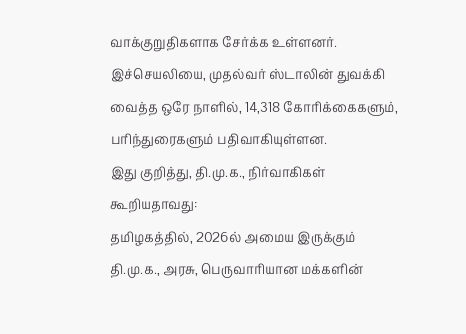வாக்குறுதிகளாக சேர்க்க உள்ளனர்.
இச்செயலியை, முதல்வர் ஸ்டாலின் துவக்கி வைத்த ஒரே நாளில், 14,318 கோரிக்கைகளும், பரிந்துரைகளும் பதிவாகியுள்ளன.
இது குறித்து, தி.மு.க., நிர்வாகிகள் கூறியதாவது:
தமிழகத்தில், 2026ல் அமைய இருக்கும் தி.மு.க., அரசு, பெருவாரியான மக்களின்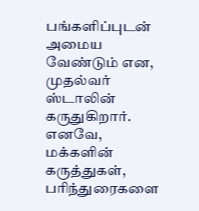பங்களிப்புடன் அமைய வேண்டும் என, முதல்வர் ஸ்டாலின் கருதுகிறார். எனவே, மக்களின் கருத்துகள், பரிந்துரைகளை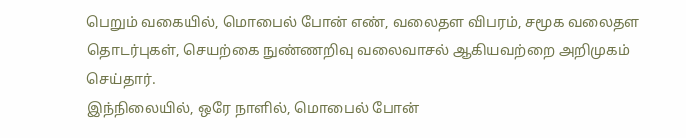பெறும் வகையில், மொபைல் போன் எண், வலைதள விபரம், சமூக வலைதள தொடர்புகள், செயற்கை நுண்ணறிவு வலைவாசல் ஆகியவற்றை அறிமுகம் செய்தார்.
இந்நிலையில், ஒரே நாளில், மொபைல் போன்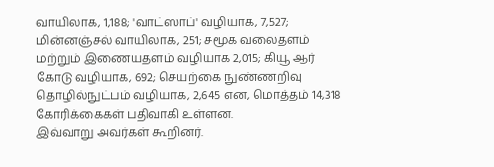வாயிலாக, 1,188; 'வாட்ஸாப்' வழியாக, 7,527; மின்னஞ்சல் வாயிலாக, 251; சமூக வலைதளம் மற்றும் இணையதளம் வழியாக 2,015; கியூ ஆர் கோடு வழியாக, 692; செயற்கை நுண்ணறிவு தொழில்நுட்பம் வழியாக, 2,645 என, மொத்தம் 14,318 கோரிக்கைகள் பதிவாகி உள்ளன.
இவ்வாறு அவர்கள் கூறினர்.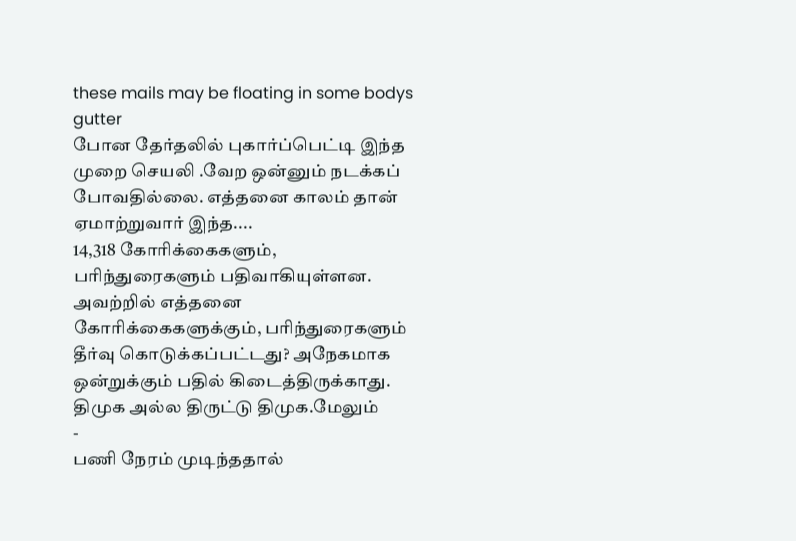these mails may be floating in some bodys gutter
போன தேர்தலில் புகார்ப்பெட்டி இந்த முறை செயலி .வேற ஒன்னும் நடக்கப் போவதில்லை. எத்தனை காலம் தான் ஏமாற்றுவார் இந்த....
14,318 கோரிக்கைகளும், பரிந்துரைகளும் பதிவாகியுள்ளன. அவற்றில் எத்தனை கோரிக்கைகளுக்கும், பரிந்துரைகளும் தீர்வு கொடுக்கப்பட்டது? அநேகமாக ஒன்றுக்கும் பதில் கிடைத்திருக்காது. திமுக அல்ல திருட்டு திமுக.மேலும்
-
பணி நேரம் முடிந்ததால்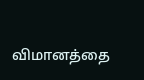விமானத்தை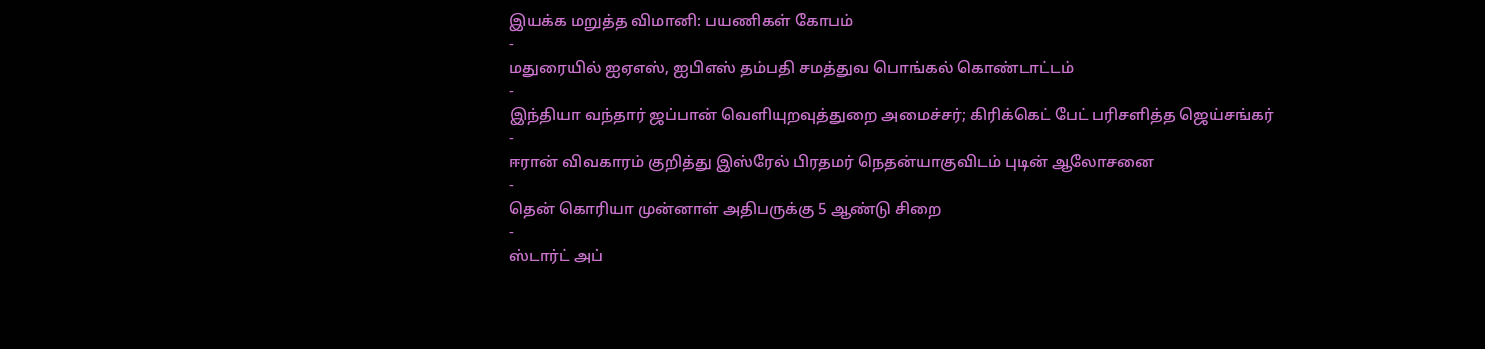இயக்க மறுத்த விமானி: பயணிகள் கோபம்
-
மதுரையில் ஐஏஎஸ், ஐபிஎஸ் தம்பதி சமத்துவ பொங்கல் கொண்டாட்டம்
-
இந்தியா வந்தார் ஜப்பான் வெளியுறவுத்துறை அமைச்சர்; கிரிக்கெட் பேட் பரிசளித்த ஜெய்சங்கர்
-
ஈரான் விவகாரம் குறித்து இஸ்ரேல் பிரதமர் நெதன்யாகுவிடம் புடின் ஆலோசனை
-
தென் கொரியா முன்னாள் அதிபருக்கு 5 ஆண்டு சிறை
-
ஸ்டார்ட் அப்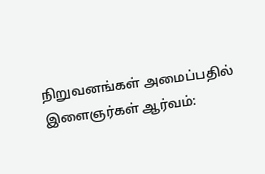நிறுவனங்கள் அமைப்பதில் இளைஞர்கள் ஆர்வம்: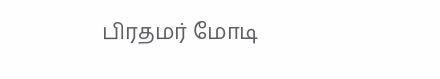பிரதமர் மோடி